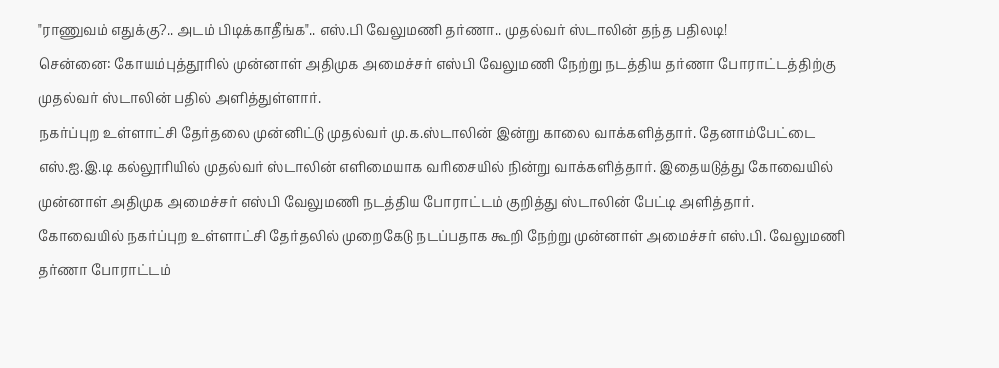"ராணுவம் எதுக்கு?.. அடம் பிடிக்காதீங்க".. எஸ்.பி வேலுமணி தர்ணா.. முதல்வர் ஸ்டாலின் தந்த பதிலடி!
சென்னை: கோயம்புத்தூரில் முன்னாள் அதிமுக அமைச்சர் எஸ்பி வேலுமணி நேற்று நடத்திய தர்ணா போராட்டத்திற்கு முதல்வர் ஸ்டாலின் பதில் அளித்துள்ளார்.
நகர்ப்புற உள்ளாட்சி தேர்தலை முன்னிட்டு முதல்வர் மு.க.ஸ்டாலின் இன்று காலை வாக்களித்தார். தேனாம்பேட்டை எஸ்.ஐ.இ.டி கல்லூரியில் முதல்வர் ஸ்டாலின் எளிமையாக வரிசையில் நின்று வாக்களித்தார். இதையடுத்து கோவையில் முன்னாள் அதிமுக அமைச்சர் எஸ்பி வேலுமணி நடத்திய போராட்டம் குறித்து ஸ்டாலின் பேட்டி அளித்தார்.
கோவையில் நகர்ப்புற உள்ளாட்சி தேர்தலில் முறைகேடு நடப்பதாக கூறி நேற்று முன்னாள் அமைச்சர் எஸ்.பி. வேலுமணி தர்ணா போராட்டம்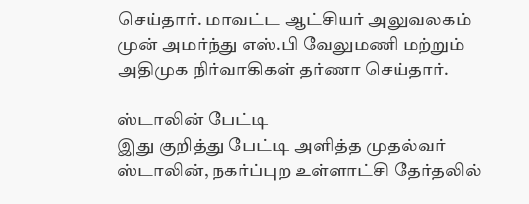செய்தார். மாவட்ட ஆட்சியர் அலுவலகம் முன் அமர்ந்து எஸ்.பி வேலுமணி மற்றும் அதிமுக நிர்வாகிகள் தர்ணா செய்தார்.

ஸ்டாலின் பேட்டி
இது குறித்து பேட்டி அளித்த முதல்வர் ஸ்டாலின், நகர்ப்புற உள்ளாட்சி தேர்தலில்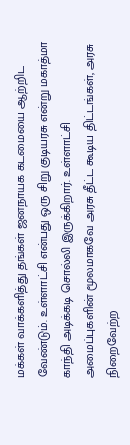மக்கள் வாக்களித்து தங்கள் ஜனநாயக கடமையை ஆற்றிட வேண்டும். உள்ளாட்சி என்பது ஒரு சிறு குடியரசு என்று மகாத்மா காந்தி அடிக்கடி சொல்லி இருக்கிறார். உள்ளாட்சி அமைப்புகளின் மூலமாகவே அரசு தீட்ட கூடிய திட்டங்கள், அரசு நிறைவேற்ற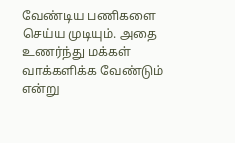வேண்டிய பணிகளை செய்ய முடியும். அதை உணர்ந்து மக்கள் வாக்களிக்க வேண்டும் என்று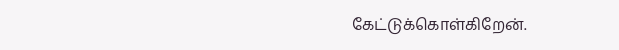கேட்டுக்கொள்கிறேன்.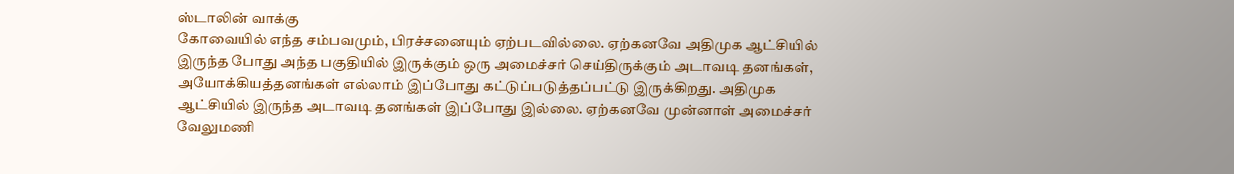ஸ்டாலின் வாக்கு
கோவையில் எந்த சம்பவமும், பிரச்சனையும் ஏற்படவில்லை. ஏற்கனவே அதிமுக ஆட்சியில் இருந்த போது அந்த பகுதியில் இருக்கும் ஒரு அமைச்சர் செய்திருக்கும் அடாவடி தனங்கள், அயோக்கியத்தனங்கள் எல்லாம் இப்போது கட்டுப்படுத்தப்பட்டு இருக்கிறது. அதிமுக ஆட்சியில் இருந்த அடாவடி தனங்கள் இப்போது இல்லை. ஏற்கனவே முன்னாள் அமைச்சர் வேலுமணி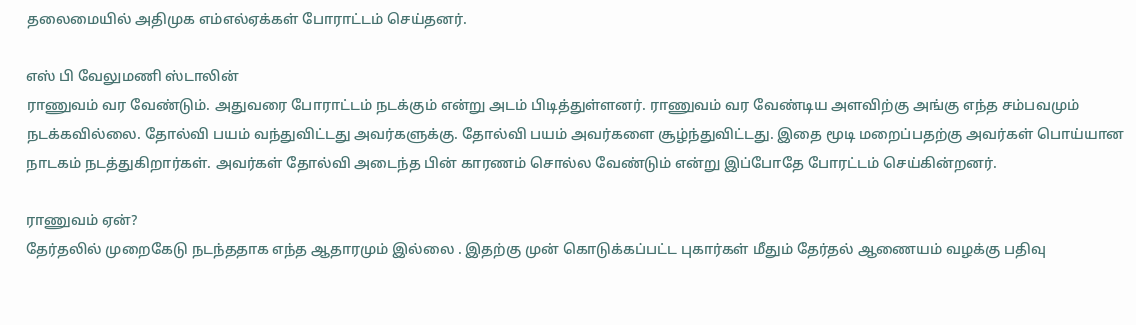தலைமையில் அதிமுக எம்எல்ஏக்கள் போராட்டம் செய்தனர்.

எஸ் பி வேலுமணி ஸ்டாலின்
ராணுவம் வர வேண்டும். அதுவரை போராட்டம் நடக்கும் என்று அடம் பிடித்துள்ளனர். ராணுவம் வர வேண்டிய அளவிற்கு அங்கு எந்த சம்பவமும் நடக்கவில்லை. தோல்வி பயம் வந்துவிட்டது அவர்களுக்கு. தோல்வி பயம் அவர்களை சூழ்ந்துவிட்டது. இதை மூடி மறைப்பதற்கு அவர்கள் பொய்யான நாடகம் நடத்துகிறார்கள். அவர்கள் தோல்வி அடைந்த பின் காரணம் சொல்ல வேண்டும் என்று இப்போதே போரட்டம் செய்கின்றனர்.

ராணுவம் ஏன்?
தேர்தலில் முறைகேடு நடந்ததாக எந்த ஆதாரமும் இல்லை . இதற்கு முன் கொடுக்கப்பட்ட புகார்கள் மீதும் தேர்தல் ஆணையம் வழக்கு பதிவு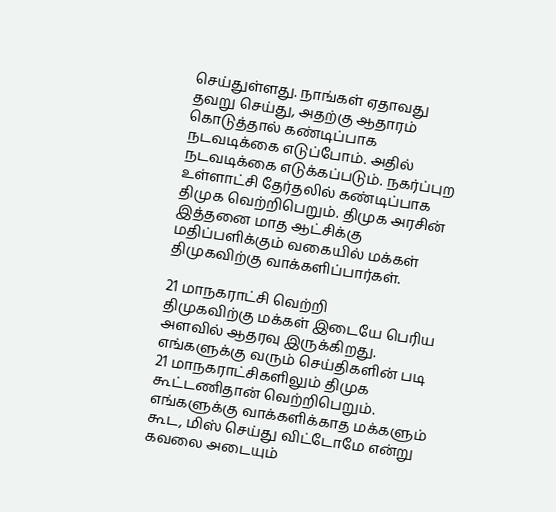செய்துள்ளது. நாங்கள் ஏதாவது தவறு செய்து, அதற்கு ஆதாரம் கொடுத்தால் கண்டிப்பாக நடவடிக்கை எடுப்போம். அதில் நடவடிக்கை எடுக்கப்படும். நகர்ப்புற உள்ளாட்சி தேர்தலில் கண்டிப்பாக திமுக வெற்றிபெறும். திமுக அரசின் இத்தனை மாத ஆட்சிக்கு மதிப்பளிக்கும் வகையில் மக்கள் திமுகவிற்கு வாக்களிப்பார்கள்.

21 மாநகராட்சி வெற்றி
திமுகவிற்கு மக்கள் இடையே பெரிய அளவில் ஆதரவு இருக்கிறது. எங்களுக்கு வரும் செய்திகளின் படி 21 மாநகராட்சிகளிலும் திமுக கூட்டணிதான் வெற்றிபெறும். எங்களுக்கு வாக்களிக்காத மக்களும் கூட, மிஸ் செய்து விட்டோமே என்று கவலை அடையும்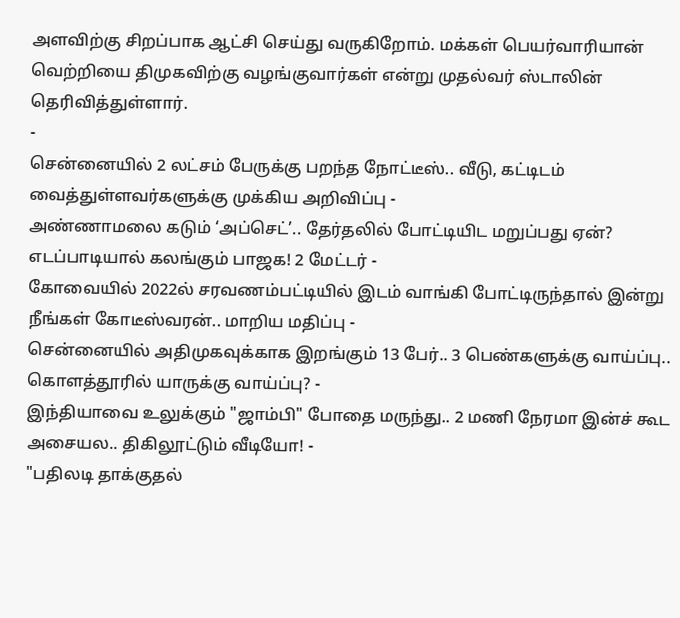அளவிற்கு சிறப்பாக ஆட்சி செய்து வருகிறோம். மக்கள் பெயர்வாரியான் வெற்றியை திமுகவிற்கு வழங்குவார்கள் என்று முதல்வர் ஸ்டாலின் தெரிவித்துள்ளார்.
-
சென்னையில் 2 லட்சம் பேருக்கு பறந்த நோட்டீஸ்.. வீடு, கட்டிடம் வைத்துள்ளவர்களுக்கு முக்கிய அறிவிப்பு -
அண்ணாமலை கடும் ‘அப்செட்’.. தேர்தலில் போட்டியிட மறுப்பது ஏன்? எடப்பாடியால் கலங்கும் பாஜக! 2 மேட்டர் -
கோவையில் 2022ல் சரவணம்பட்டியில் இடம் வாங்கி போட்டிருந்தால் இன்று நீங்கள் கோடீஸ்வரன்.. மாறிய மதிப்பு -
சென்னையில் அதிமுகவுக்காக இறங்கும் 13 பேர்.. 3 பெண்களுக்கு வாய்ப்பு.. கொளத்தூரில் யாருக்கு வாய்ப்பு? -
இந்தியாவை உலுக்கும் "ஜாம்பி" போதை மருந்து.. 2 மணி நேரமா இன்ச் கூட அசையல.. திகிலூட்டும் வீடியோ! -
"பதிலடி தாக்குதல்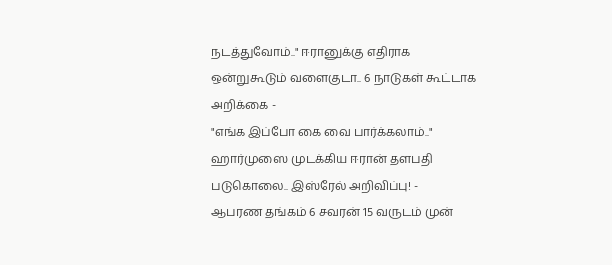நடத்துவோம்.." ஈரானுக்கு எதிராக ஒன்றுகூடும் வளைகுடா.. 6 நாடுகள் கூட்டாக அறிக்கை -
"எங்க இப்போ கை வை பார்க்கலாம்.." ஹார்முஸை முடக்கிய ஈரான் தளபதி படுகொலை.. இஸ்ரேல் அறிவிப்பு! -
ஆபரண தங்கம் 6 சவரன் 15 வருடம் முன்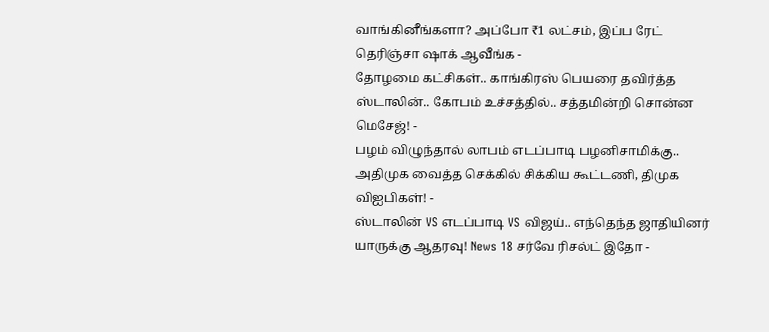வாங்கினீங்களா? அப்போ ₹1 லட்சம், இப்ப ரேட் தெரிஞ்சா ஷாக் ஆவீங்க -
தோழமை கட்சிகள்.. காங்கிரஸ் பெயரை தவிர்த்த ஸ்டாலின்.. கோபம் உச்சத்தில்.. சத்தமின்றி சொன்ன மெசேஜ்! -
பழம் விழுந்தால் லாபம் எடப்பாடி பழனிசாமிக்கு.. அதிமுக வைத்த செக்கில் சிக்கிய கூட்டணி, திமுக விஐபிகள்! -
ஸ்டாலின் VS எடப்பாடி VS விஜய்.. எந்தெந்த ஜாதியினர் யாருக்கு ஆதரவு! News 18 சர்வே ரிசல்ட் இதோ -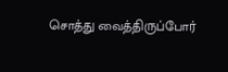சொத்து வைத்திருப்போர்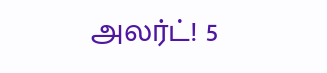அலர்ட்! 5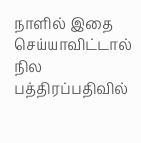நாளில் இதை செய்யாவிட்டால் நில பத்திரப்பதிவில்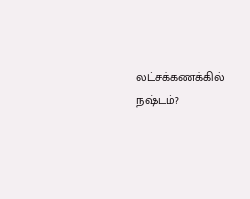லட்சக்கணக்கில் நஷ்டம்?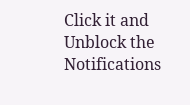Click it and Unblock the Notifications